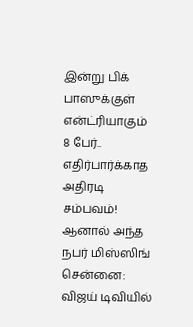இன்று பிக் பாஸுக்குள் என்ட்ரியாகும் 8 பேர்.. எதிர்பார்க்காத அதிரடி சம்பவம்! ஆனால் அந்த நபர் மிஸ்ஸிங்
சென்னை: விஜய் டிவியில்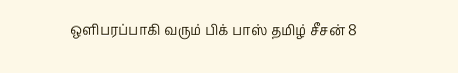ஒளிபரப்பாகி வரும் பிக் பாஸ் தமிழ் சீசன் 8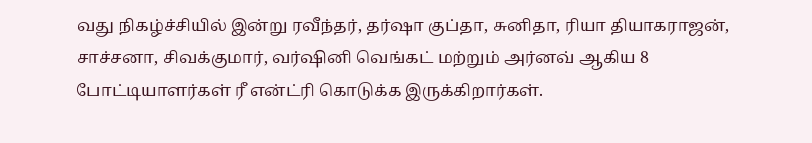வது நிகழ்ச்சியில் இன்று ரவீந்தர், தர்ஷா குப்தா, சுனிதா, ரியா தியாகராஜன், சாச்சனா, சிவக்குமார், வர்ஷினி வெங்கட் மற்றும் அர்னவ் ஆகிய 8 போட்டியாளர்கள் ரீ என்ட்ரி கொடுக்க இருக்கிறார்கள்.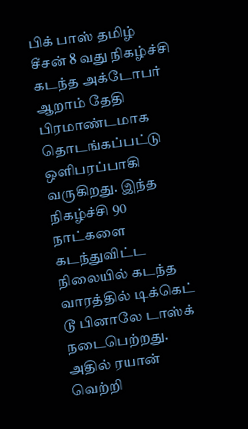பிக் பாஸ் தமிழ் சீசன் 8 வது நிகழ்ச்சி கடந்த அக்டோபர் ஆறாம் தேதி பிரமாண்டமாக தொடங்கப்பட்டு ஒளிபரப்பாகி வருகிறது. இந்த நிகழ்ச்சி 90 நாட்களை கடந்துவிட்ட நிலையில் கடந்த வாரத்தில் டிக்கெட் டூ பினாலே டாஸ்க் நடைபெற்றது. அதில் ரயான் வெற்றி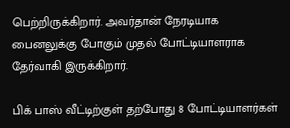பெற்றிருக்கிறார். அவர்தான் நேரடியாக பைனலுக்கு போகும் முதல் போட்டியாளராக தேர்வாகி இருக்கிறார்.

பிக் பாஸ் வீட்டிற்குள் தற்போது 8 போட்டியாளர்கள்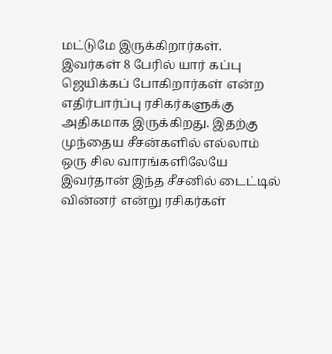மட்டுமே இருக்கிறார்கள். இவர்கள் 8 பேரில் யார் கப்பு ஜெயிக்கப் போகிறார்கள் என்ற எதிர்பார்ப்பு ரசிகர்களுக்கு அதிகமாக இருக்கிறது. இதற்கு முந்தைய சீசன்களில் எல்லாம் ஒரு சில வாரங்களிலேயே இவர்தான் இந்த சீசனில் டைட்டில் வின்னர் என்று ரசிகர்கள்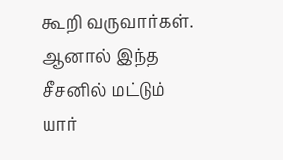கூறி வருவார்கள். ஆனால் இந்த சீசனில் மட்டும் யார்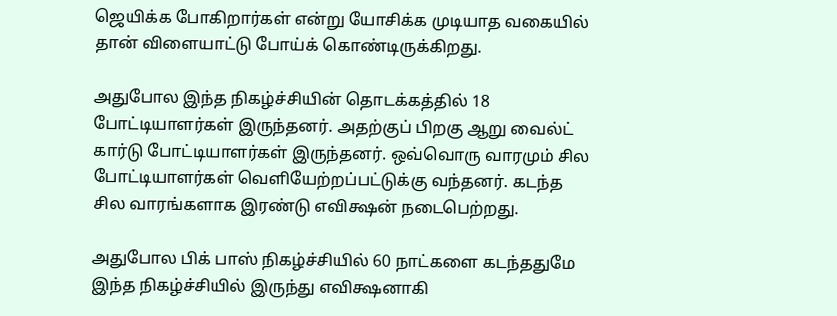ஜெயிக்க போகிறார்கள் என்று யோசிக்க முடியாத வகையில் தான் விளையாட்டு போய்க் கொண்டிருக்கிறது.

அதுபோல இந்த நிகழ்ச்சியின் தொடக்கத்தில் 18 போட்டியாளர்கள் இருந்தனர். அதற்குப் பிறகு ஆறு வைல்ட் கார்டு போட்டியாளர்கள் இருந்தனர். ஒவ்வொரு வாரமும் சில போட்டியாளர்கள் வெளியேற்றப்பட்டுக்கு வந்தனர். கடந்த சில வாரங்களாக இரண்டு எவிக்ஷன் நடைபெற்றது.

அதுபோல பிக் பாஸ் நிகழ்ச்சியில் 60 நாட்களை கடந்ததுமே இந்த நிகழ்ச்சியில் இருந்து எவிக்ஷனாகி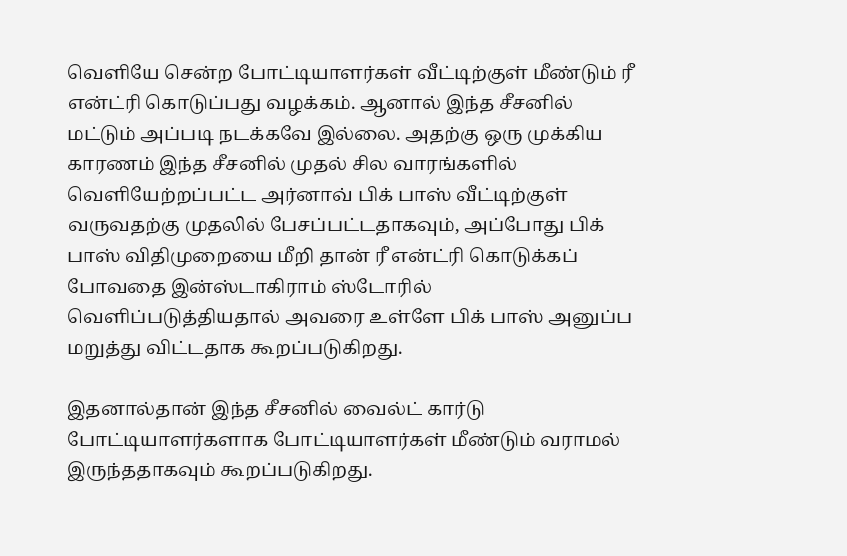வெளியே சென்ற போட்டியாளர்கள் வீட்டிற்குள் மீண்டும் ரீ என்ட்ரி கொடுப்பது வழக்கம். ஆனால் இந்த சீசனில் மட்டும் அப்படி நடக்கவே இல்லை. அதற்கு ஒரு முக்கிய காரணம் இந்த சீசனில் முதல் சில வாரங்களில் வெளியேற்றப்பட்ட அர்னாவ் பிக் பாஸ் வீட்டிற்குள் வருவதற்கு முதலில் பேசப்பட்டதாகவும், அப்போது பிக் பாஸ் விதிமுறையை மீறி தான் ரீ என்ட்ரி கொடுக்கப் போவதை இன்ஸ்டாகிராம் ஸ்டோரில் வெளிப்படுத்தியதால் அவரை உள்ளே பிக் பாஸ் அனுப்ப மறுத்து விட்டதாக கூறப்படுகிறது.

இதனால்தான் இந்த சீசனில் வைல்ட் கார்டு போட்டியாளர்களாக போட்டியாளர்கள் மீண்டும் வராமல் இருந்ததாகவும் கூறப்படுகிறது.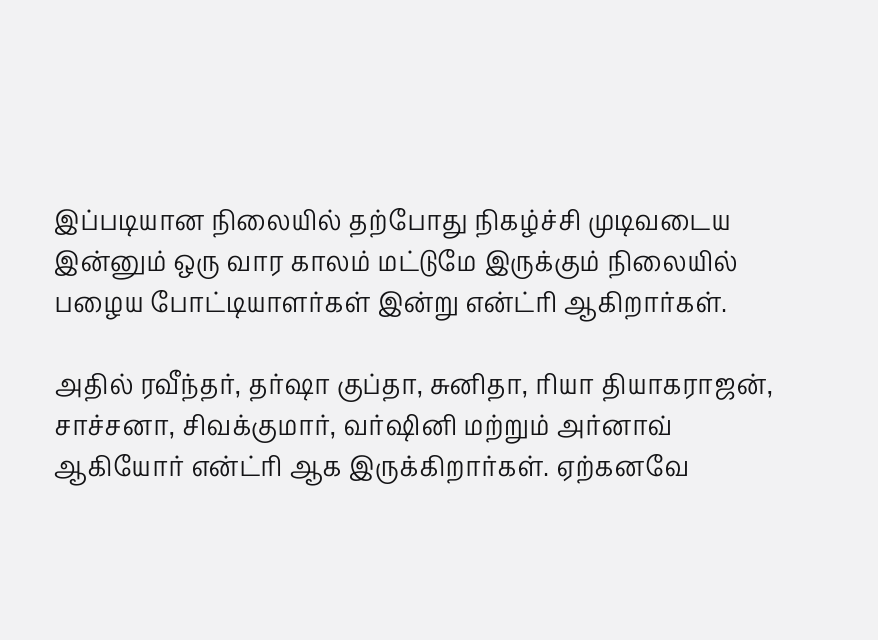இப்படியான நிலையில் தற்போது நிகழ்ச்சி முடிவடைய இன்னும் ஒரு வார காலம் மட்டுமே இருக்கும் நிலையில் பழைய போட்டியாளர்கள் இன்று என்ட்ரி ஆகிறார்கள்.

அதில் ரவீந்தர், தர்ஷா குப்தா, சுனிதா, ரியா தியாகராஜன், சாச்சனா, சிவக்குமார், வர்ஷினி மற்றும் அர்னாவ் ஆகியோர் என்ட்ரி ஆக இருக்கிறார்கள். ஏற்கனவே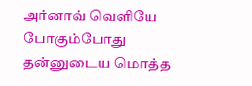அர்னாவ் வெளியே போகும்போது தன்னுடைய மொத்த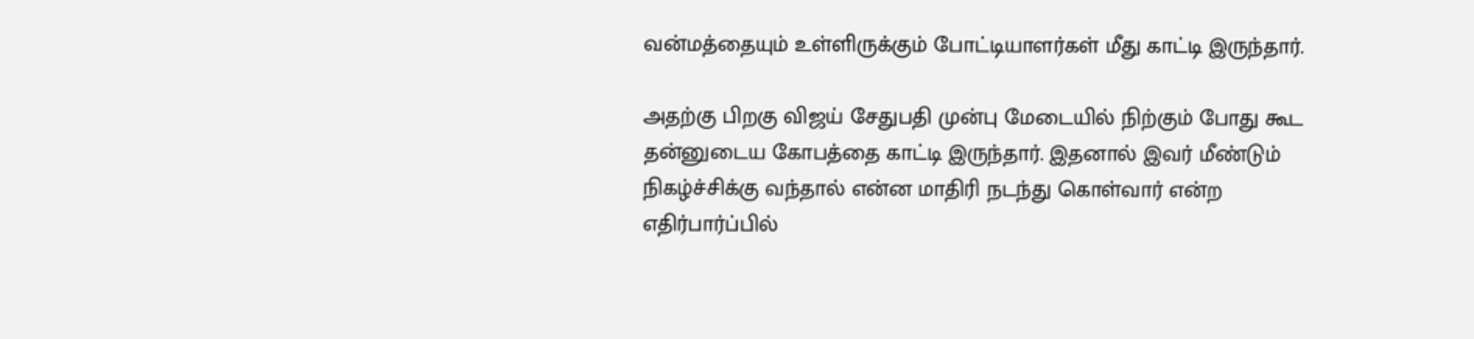வன்மத்தையும் உள்ளிருக்கும் போட்டியாளர்கள் மீது காட்டி இருந்தார்.

அதற்கு பிறகு விஜய் சேதுபதி முன்பு மேடையில் நிற்கும் போது கூட தன்னுடைய கோபத்தை காட்டி இருந்தார். இதனால் இவர் மீண்டும் நிகழ்ச்சிக்கு வந்தால் என்ன மாதிரி நடந்து கொள்வார் என்ற எதிர்பார்ப்பில்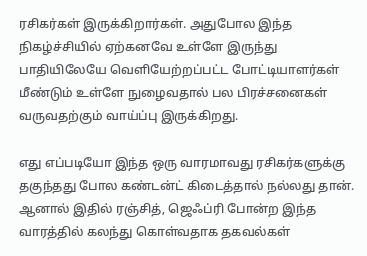ரசிகர்கள் இருக்கிறார்கள். அதுபோல இந்த நிகழ்ச்சியில் ஏற்கனவே உள்ளே இருந்து பாதியிலேயே வெளியேற்றப்பட்ட போட்டியாளர்கள் மீண்டும் உள்ளே நுழைவதால் பல பிரச்சனைகள் வருவதற்கும் வாய்ப்பு இருக்கிறது.

எது எப்படியோ இந்த ஒரு வாரமாவது ரசிகர்களுக்கு தகுந்தது போல கண்டன்ட் கிடைத்தால் நல்லது தான். ஆனால் இதில் ரஞ்சித், ஜெஃப்ரி போன்ற இந்த வாரத்தில் கலந்து கொள்வதாக தகவல்கள்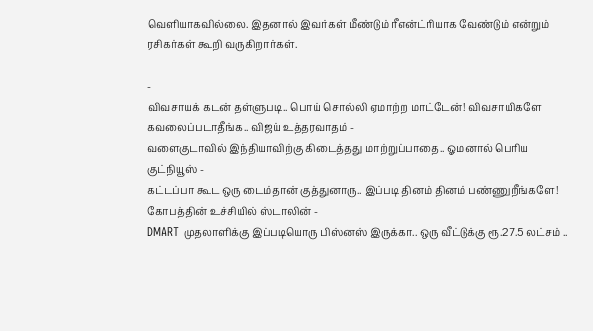வெளியாகவில்லை. இதனால் இவர்கள் மீண்டும் ரீஎன்ட்ரியாக வேண்டும் என்றும் ரசிகர்கள் கூறி வருகிறார்கள்.

-
விவசாயக் கடன் தள்ளுபடி.. பொய் சொல்லி ஏமாற்ற மாட்டேன்! விவசாயிகளே கவலைப்படாதீங்க.. விஜய் உத்தரவாதம் -
வளைகுடாவில் இந்தியாவிற்கு கிடைத்தது மாற்றுப்பாதை.. ஓமனால் பெரிய குட்நியூஸ் -
கட்டப்பா கூட ஒரு டைம்தான் குத்துனாரு.. இப்படி தினம் தினம் பண்ணுறீங்களே! கோபத்தின் உச்சியில் ஸ்டாலின் -
DMART முதலாளிக்கு இப்படியொரு பிஸ்னஸ் இருக்கா.. ஒரு வீட்டுக்கு ரூ.27.5 லட்சம் ..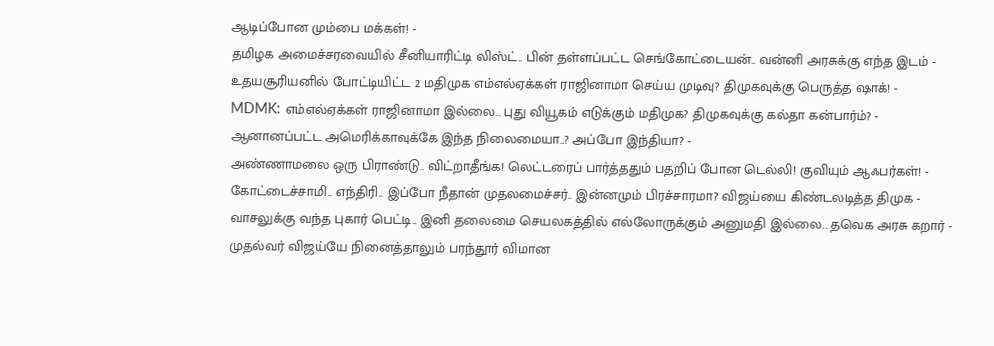ஆடிப்போன மும்பை மக்கள்! -
தமிழக அமைச்சரவையில் சீனியாரிட்டி லிஸ்ட்.. பின் தள்ளப்பட்ட செங்கோட்டையன்.. வன்னி அரசுக்கு எந்த இடம் -
உதயசூரியனில் போட்டியிட்ட 2 மதிமுக எம்எல்ஏக்கள் ராஜினாமா செய்ய முடிவு? திமுகவுக்கு பெருத்த ஷாக்! -
MDMK: எம்எல்ஏக்கள் ராஜினாமா இல்லை.. புது வியூகம் எடுக்கும் மதிமுக? திமுகவுக்கு கல்தா கன்பார்ம்? -
ஆனானப்பட்ட அமெரிக்காவுக்கே இந்த நிலைமையா..? அப்போ இந்தியா? -
அண்ணாமலை ஒரு பிராண்டு.. விட்றாதீங்க! லெட்டரைப் பார்த்ததும் பதறிப் போன டெல்லி! குவியும் ஆஃபர்கள்! -
கோட்டைச்சாமி.. எந்திரி.. இப்போ நீதான் முதலமைச்சர்.. இன்னமும் பிரச்சாரமா? விஜய்யை கிண்டலடித்த திமுக -
வாசலுக்கு வந்த புகார் பெட்டி.. இனி தலைமை செயலகத்தில் எல்லோருக்கும் அனுமதி இல்லை.. தவெக அரசு கறார் -
முதல்வர் விஜய்யே நினைத்தாலும் பரந்தூர் விமான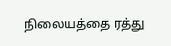நிலையத்தை ரத்து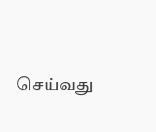செய்வது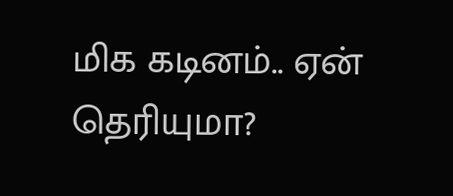மிக கடினம்.. ஏன் தெரியுமா?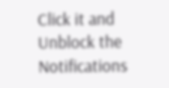Click it and Unblock the Notifications